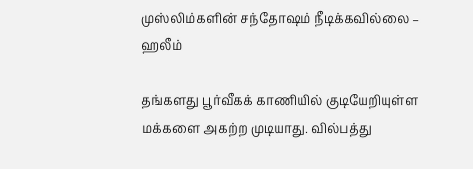முஸ்லிம்களின் சந்தோஷம் நீடிக்கவில்லை – ஹலீம்

தங்களது பூர்வீகக் காணியில் குடியேறியுள்ள மக்களை அகற்ற முடியாது. வில்பத்து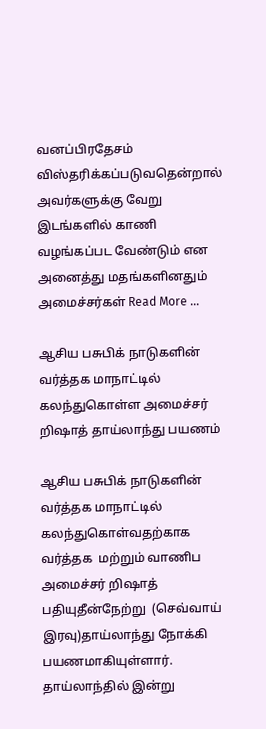வனப்பிரதேசம் விஸ்தரிக்கப்படுவதென்றால் அவர்களுக்கு வேறு இடங்களில் காணி வழங்கப்பட வேண்டும் என அனைத்து மதங்களினதும் அமைச்சர்கள் Read More …

ஆசிய பசுபிக் நாடுகளின் வர்த்தக மாநாட்டில் கலந்துகொள்ள அமைச்சர் றிஷாத் தாய்லாந்து பயணம்

ஆசிய பசுபிக் நாடுகளின் வர்த்தக மாநாட்டில் கலந்துகொள்வதற்காக வர்த்தக  மற்றும் வாணிப அமைச்சர் றிஷாத் பதியுதீன்நேற்று  (செவ்வாய் இரவு)தாய்லாந்து நோக்கி பயணமாகியுள்ளார். தாய்லாந்தில் இன்று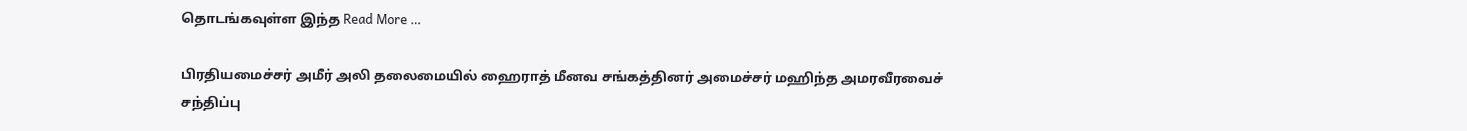தொடங்கவுள்ள இந்த Read More …

பிரதியமைச்சர் அமீர் அலி தலைமையில் ஹைராத் மீனவ சங்கத்தினர் அமைச்சர் மஹிந்த அமரவீரவைச் சந்திப்பு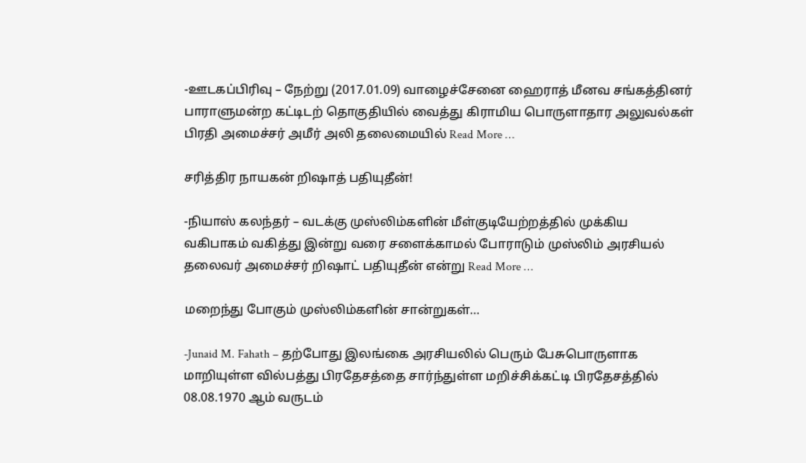-ஊடகப்பிரிவு – நேற்று (2017.01.09) வாழைச்சேனை ஹைராத் மீனவ சங்கத்தினர் பாராளுமன்ற கட்டிடற் தொகுதியில் வைத்து கிராமிய பொருளாதார அலுவல்கள் பிரதி அமைச்சர் அமீர் அலி தலைமையில் Read More …

சரித்திர நாயகன் றிஷாத் பதியுதீன்!

-நியாஸ் கலந்தர் – வடக்கு முஸ்லிம்களின் மீள்குடியேற்றத்தில் முக்கிய வகிபாகம் வகித்து இன்று வரை சளைக்காமல் போராடும் முஸ்லிம் அரசியல் தலைவர் அமைச்சர் றிஷாட் பதியுதீன் என்று Read More …

மறைந்து போகும் முஸ்லிம்களின் சான்றுகள்…

-Junaid M. Fahath – தற்போது இலங்கை அரசியலில் பெரும் பேசுபொருளாக மாறியுள்ள வில்பத்து பிரதேசத்தை சார்ந்துள்ள மறிச்சிக்கட்டி பிரதேசத்தில் 08.08.1970 ஆம் வருடம்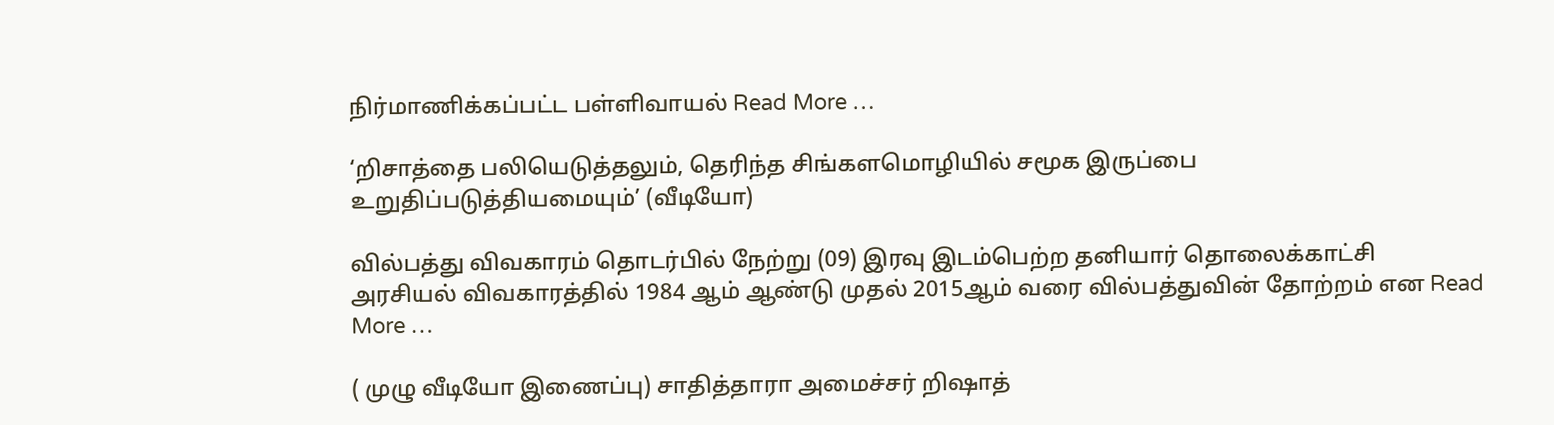நிர்மாணிக்கப்பட்ட பள்ளிவாயல் Read More …

‘றிசாத்தை பலியெடுத்தலும், தெரிந்த சிங்களமொழியில் சமூக இருப்பை உறுதிப்படுத்தியமையும்’ (வீடியோ)

வில்பத்து விவகாரம் தொடர்பில் நேற்று (09) இரவு இடம்பெற்ற தனியார் தொலைக்காட்சி அரசியல் விவகாரத்தில் 1984 ஆம் ஆண்டு முதல் 2015ஆம் வரை வில்பத்துவின் தோற்றம் என Read More …

( முழு வீடியோ இணைப்பு) சாதித்தாரா அமைச்சர் றிஷாத்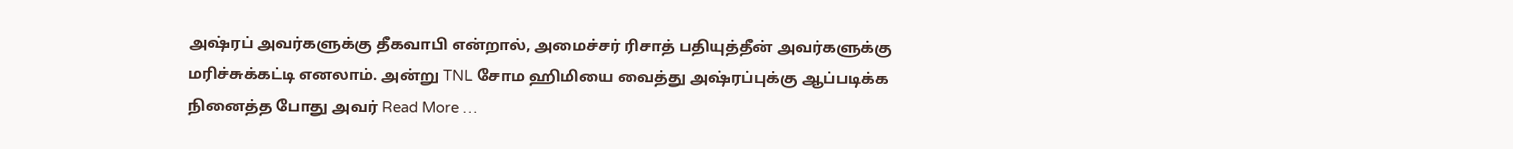அஷ்ரப் அவர்களுக்கு தீகவாபி என்றால், அமைச்சர் ரிசாத் பதியுத்தீன் அவர்களுக்கு மரிச்சுக்கட்டி எனலாம். அன்று TNL சோம ஹிமியை வைத்து அஷ்ரப்புக்கு ஆப்படிக்க நினைத்த போது அவர் Read More …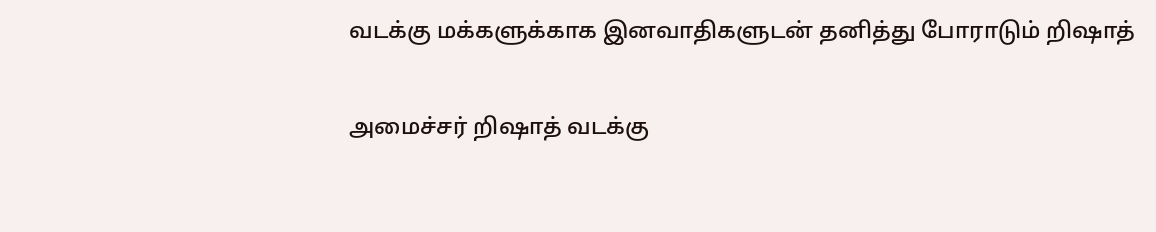வடக்கு மக்களுக்காக இனவாதிகளுடன் தனித்து போராடும் றிஷாத்

அமைச்சர் றிஷாத் வடக்கு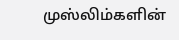முஸ்லிம்களின்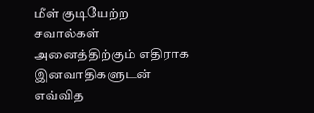மீள் குடியேற்ற சவால்கள் அனைத்திற்கும் எதிராக இனவாதிகளுடன் எவ்வித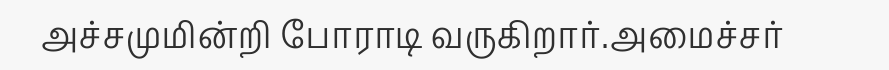அச்சமுமின்றி போராடி வருகிறார்.அமைச்சர்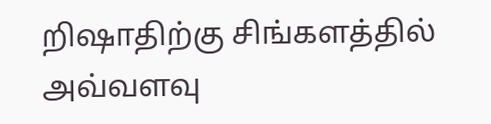றிஷாதிற்கு சிங்களத்தில் அவ்வளவு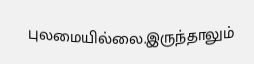புலமையில்லை.இருந்தாலும்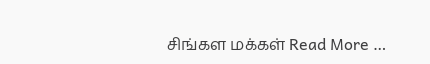சிங்கள மக்கள் Read More …